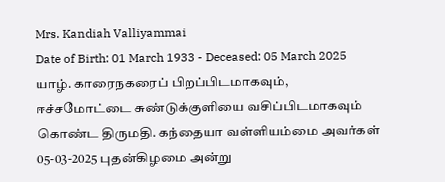Mrs. Kandiah Valliyammai
Date of Birth: 01 March 1933 - Deceased: 05 March 2025
யாழ். காரைநகரைப் பிறப்பிடமாகவும், ஈச்சமோட்டை சுண்டுக்குளியை வசிப்பிடமாகவும் கொண்ட திருமதி. கந்தையா வள்ளியம்மை அவர்கள் 05-03-2025 புதன்கிழமை அன்று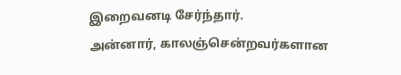இறைவனடி சேர்ந்தார்.
அன்னார், காலஞ்சென்றவர்களான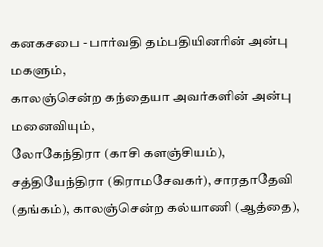கனகசபை - பார்வதி தம்பதியினரின் அன்பு மகளும்,
காலஞ்சென்ற கந்தையா அவர்களின் அன்பு மனைவியும்,
லோகேந்திரா (காசி களஞ்சியம்), சத்தியேந்திரா (கிராமசேவகர்), சாரதாதேவி (தங்கம்), காலஞ்சென்ற கல்யாணி (ஆத்தை),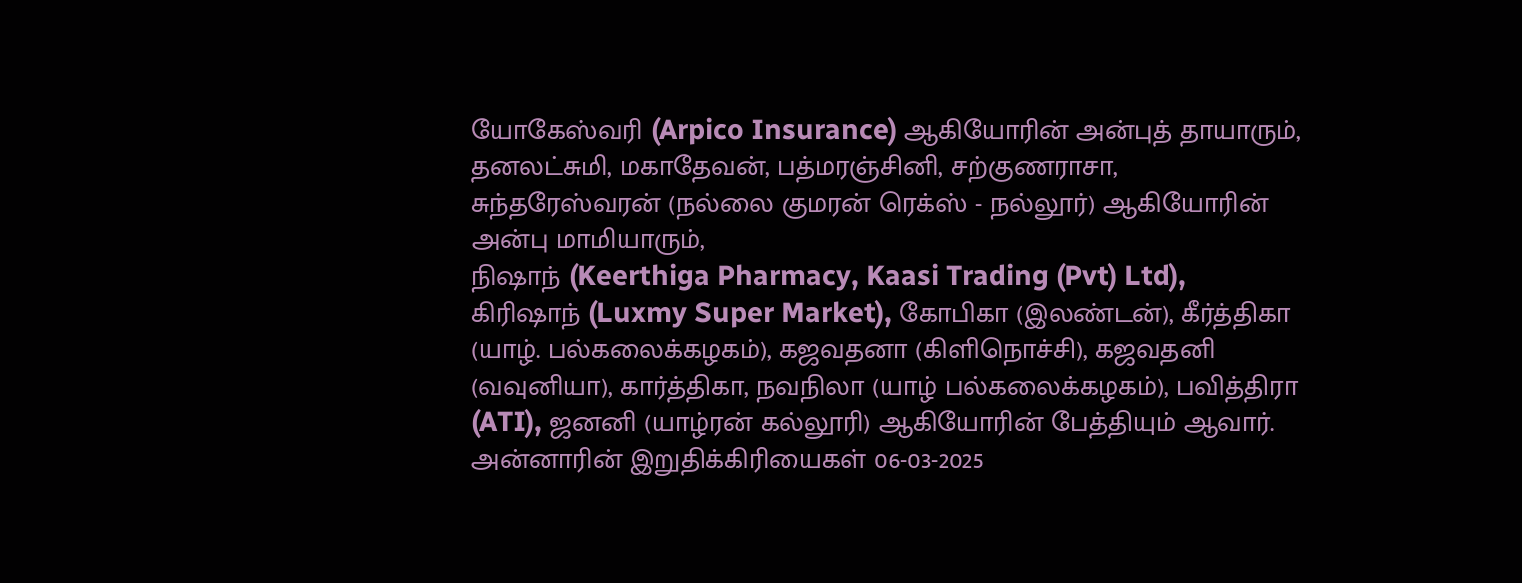யோகேஸ்வரி (Arpico Insurance) ஆகியோரின் அன்புத் தாயாரும்,
தனலட்சுமி, மகாதேவன், பத்மரஞ்சினி, சற்குணராசா, சுந்தரேஸ்வரன் (நல்லை குமரன் ரெக்ஸ் - நல்லூர்) ஆகியோரின் அன்பு மாமியாரும்,
நிஷாந் (Keerthiga Pharmacy, Kaasi Trading (Pvt) Ltd), கிரிஷாந் (Luxmy Super Market), கோபிகா (இலண்டன்), கீர்த்திகா (யாழ். பல்கலைக்கழகம்), கஜவதனா (கிளிநொச்சி), கஜவதனி (வவுனியா), கார்த்திகா, நவநிலா (யாழ் பல்கலைக்கழகம்), பவித்திரா (ATI), ஜனனி (யாழ்ரன் கல்லூரி) ஆகியோரின் பேத்தியும் ஆவார்.
அன்னாரின் இறுதிக்கிரியைகள் 06-03-2025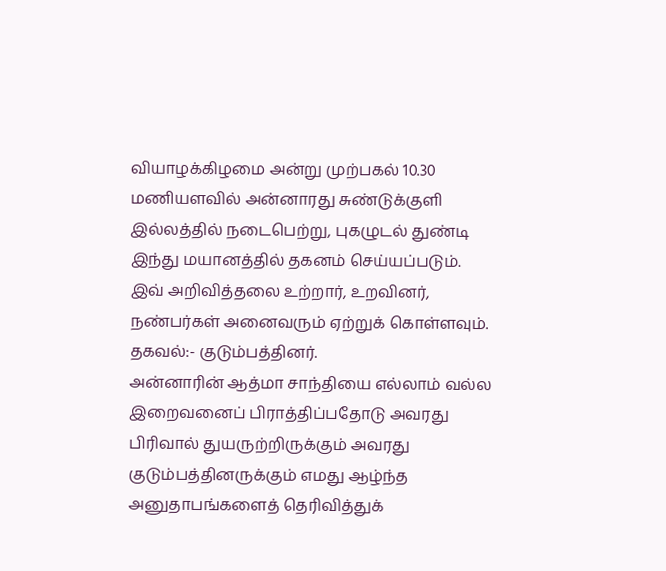வியாழக்கிழமை அன்று முற்பகல் 10.30 மணியளவில் அன்னாரது சுண்டுக்குளி இல்லத்தில் நடைபெற்று, புகழுடல் துண்டி இந்து மயானத்தில் தகனம் செய்யப்படும்.
இவ் அறிவித்தலை உற்றார், உறவினர், நண்பர்கள் அனைவரும் ஏற்றுக் கொள்ளவும்.
தகவல்:- குடும்பத்தினர்.
அன்னாரின் ஆத்மா சாந்தியை எல்லாம் வல்ல இறைவனைப் பிராத்திப்பதோடு அவரது பிரிவால் துயருற்றிருக்கும் அவரது குடும்பத்தினருக்கும் எமது ஆழ்ந்த அனுதாபங்களைத் தெரிவித்துக்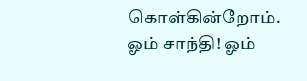கொள்கின்றோம்.
ஓம் சாந்தி! ஓம்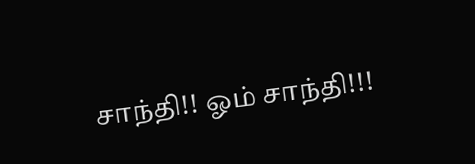சாந்தி!! ஓம் சாந்தி!!!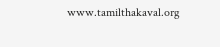www.tamilthakaval.org